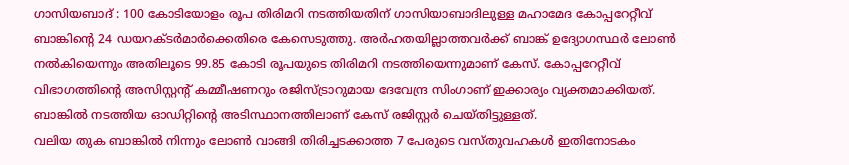ഗാസിയബാദ് : 100 കോടിയോളം രൂപ തിരിമറി നടത്തിയതിന് ഗാസിയാബാദിലുള്ള മഹാമേദ കോപ്പറേറ്റീവ് ബാങ്കിന്റെ 24 ഡയറക്ടർമാർക്കെതിരെ കേസെടുത്തു. അർഹതയില്ലാത്തവർക്ക് ബാങ്ക് ഉദ്യോഗസ്ഥർ ലോൺ നൽകിയെന്നും അതിലൂടെ 99.85 കോടി രൂപയുടെ തിരിമറി നടത്തിയെന്നുമാണ് കേസ്. കോപ്പറേറ്റീവ് വിഭാഗത്തിന്റെ അസിസ്റ്റന്റ് കമ്മീഷണറും രജിസ്ട്രാറുമായ ദേവേന്ദ്ര സിംഗാണ് ഇക്കാര്യം വ്യക്തമാക്കിയത്. ബാങ്കിൽ നടത്തിയ ഓഡിറ്റിന്റെ അടിസ്ഥാനത്തിലാണ് കേസ് രജിസ്റ്റർ ചെയ്തിട്ടുള്ളത്.
വലിയ തുക ബാങ്കിൽ നിന്നും ലോൺ വാങ്ങി തിരിച്ചടക്കാത്ത 7 പേരുടെ വസ്തുവഹകൾ ഇതിനോടകം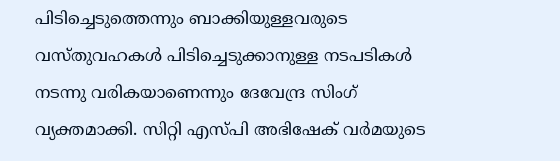പിടിച്ചെടുത്തെന്നും ബാക്കിയുള്ളവരുടെ വസ്തുവഹകൾ പിടിച്ചെടുക്കാനുള്ള നടപടികൾ നടന്നു വരികയാണെന്നും ദേവേന്ദ്ര സിംഗ് വ്യക്തമാക്കി. സിറ്റി എസ്പി അഭിഷേക് വർമയുടെ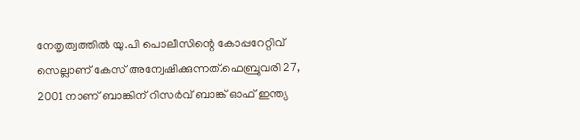നേതൃത്വത്തിൽ യു.പി പൊലീസിന്റെ കോപ്പറേറ്റിവ് സെല്ലാണ് കേസ് അന്വേഷിക്കുന്നത്.ഫെബ്രുവരി 27, 2001 നാണ് ബാങ്കിന് റിസർവ് ബാങ്ക് ഓഫ് ഇന്ത്യ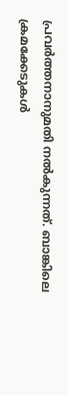പ്രവർത്തനാനുമതി നൽകുന്നത്. ബാങ്കിലെ ക്രമക്കേടുകൾ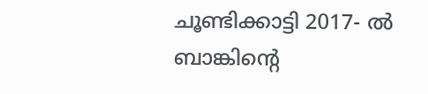ചൂണ്ടിക്കാട്ടി 2017- ൽ ബാങ്കിന്റെ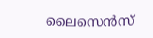ലൈസെൻസ്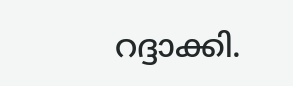റദ്ദാക്കി.